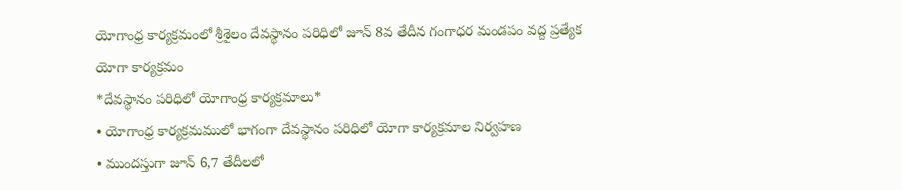యోగాంధ్ర కార్యక్రమంలో శ్రీశైలం దేవస్థానం పరిధిలో జూన్ 8వ తేదీన గంగాధర మండపం వద్ద ప్రత్యేక యోగా కార్యక్రమం
*దేవస్థానం పరిధిలో యోగాంధ్ర కార్యక్రమాలు*
• యోగాంధ్ర కార్యక్రమములో భాగంగా దేవస్థానం పరిధిలో యోగా కార్యక్రమాల నిర్వహణ
• ముందస్తుగా జూన్ 6,7 తేదీలలో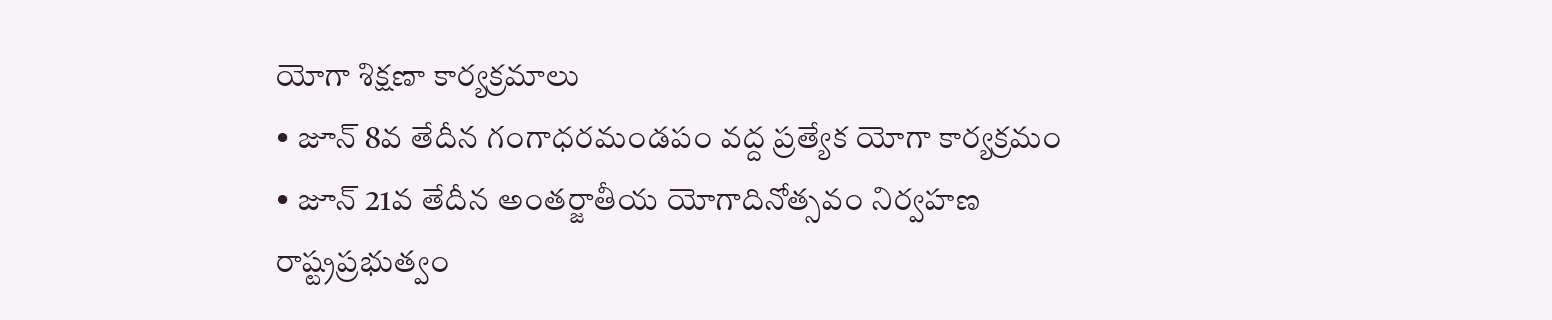యోగా శిక్షణా కార్యక్రమాలు
• జూన్ 8వ తేదీన గంగాధరమండపం వద్ద ప్రత్యేక యోగా కార్యక్రమం
• జూన్ 21వ తేదీన అంతర్జాతీయ యోగాదినోత్సవం నిర్వహణ
రాష్ట్రప్రభుత్వం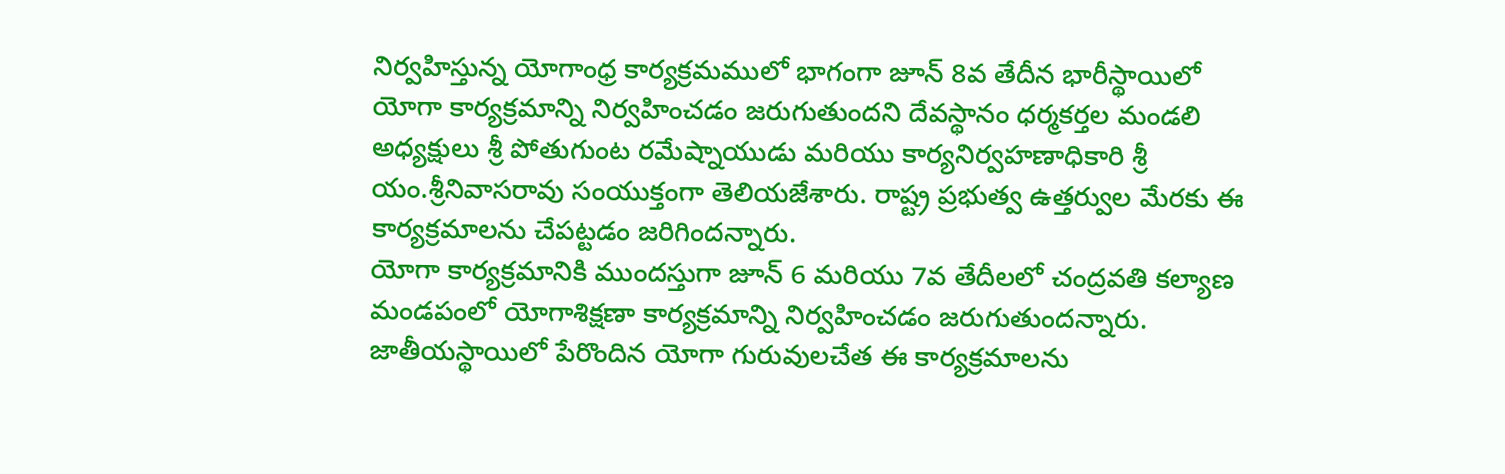నిర్వహిస్తున్న యోగాంధ్ర కార్యక్రమములో భాగంగా జూన్ 8వ తేదీన భారీస్థాయిలో యోగా కార్యక్రమాన్ని నిర్వహించడం జరుగుతుందని దేవస్థానం ధర్మకర్తల మండలి అధ్యక్షులు శ్రీ పోతుగుంట రమేష్నాయుడు మరియు కార్యనిర్వహణాధికారి శ్రీ యం.శ్రీనివాసరావు సంయుక్తంగా తెలియజేశారు. రాష్ట్ర ప్రభుత్వ ఉత్తర్వుల మేరకు ఈ కార్యక్రమాలను చేపట్టడం జరిగిందన్నారు.
యోగా కార్యక్రమానికి ముందస్తుగా జూన్ 6 మరియు 7వ తేదీలలో చంద్రవతి కల్యాణ మండపంలో యోగాశిక్షణా కార్యక్రమాన్ని నిర్వహించడం జరుగుతుందన్నారు. జాతీయస్థాయిలో పేరొందిన యోగా గురువులచేత ఈ కార్యక్రమాలను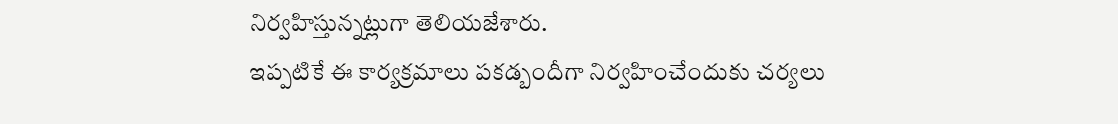నిర్వహిస్తున్నట్లుగా తెలియజేశారు.
ఇప్పటికే ఈ కార్యక్రమాలు పకడ్బందీగా నిర్వహించేందుకు చర్యలు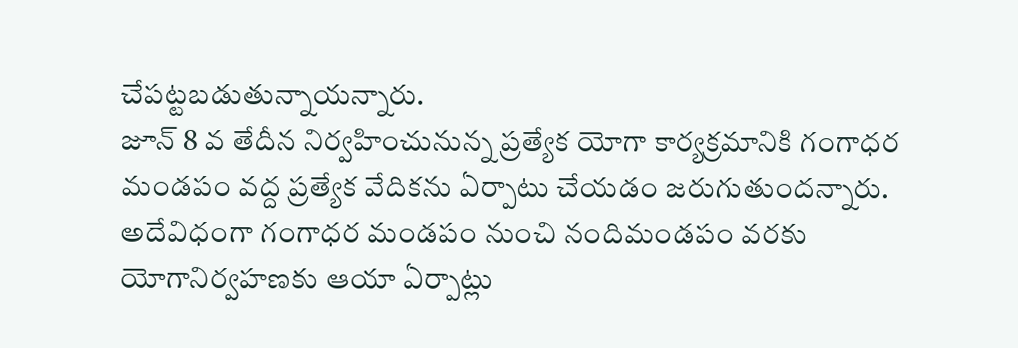చేపట్టబడుతున్నాయన్నారు.
జూన్ 8 వ తేదీన నిర్వహించునున్న ప్రత్యేక యోగా కార్యక్రమానికి గంగాధర మండపం వద్ద ప్రత్యేక వేదికను ఏర్పాటు చేయడం జరుగుతుందన్నారు. అదేవిధంగా గంగాధర మండపం నుంచి నందిమండపం వరకు యోగానిర్వహణకు ఆయా ఏర్పాట్లు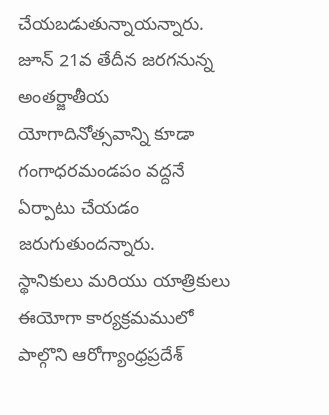చేయబడుతున్నాయన్నారు. జూన్ 21వ తేదీన జరగనున్న అంతర్జాతీయ యోగాదినోత్సవాన్ని కూడా గంగాధరమండపం వద్దనే ఏర్పాటు చేయడం జరుగుతుందన్నారు.
స్థానికులు మరియు యాత్రికులు ఈయోగా కార్యక్రమములో పాల్గొని ఆరోగ్యాంధ్రప్రదేశ్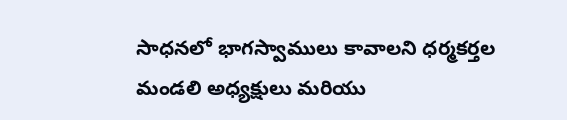సాధనలో భాగస్వాములు కావాలని ధర్మకర్తల మండలి అధ్యక్షులు మరియు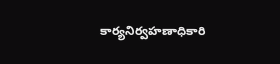కార్యనిర్వహణాధికారి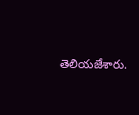తెలియజేశారు.